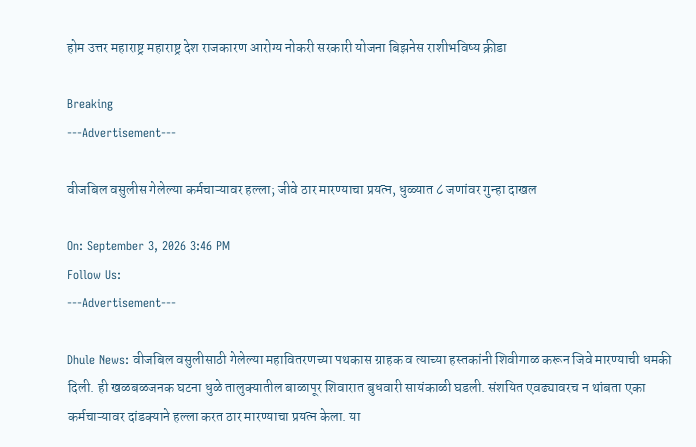होम उत्तर महाराष्ट्र महाराष्ट्र देश राजकारण आरोग्य नोकरी सरकारी योजना बिझनेस राशीभविष्य क्रीडा

Breaking
---Advertisement---

वीजबिल वसुलीस गेलेल्या कर्मचाऱ्यावर हल्ला; जीवे ठार मारण्याचा प्रयत्न, धुळ्यात ८ जणांवर गुन्हा दाखल

On: September 3, 2026 3:46 PM
Follow Us:
---Advertisement---

Dhule News: वीजबिल वसुलीसाठी गेलेल्या महावितरणच्या पथकास ग्राहक व त्याच्या हस्तकांनी शिवीगाळ करून जिवे मारण्याची धमकी दिली. ही खळबळजनक घटना धुळे तालुक्यातील बाळापूर शिवारात बुधवारी सायंकाळी घडली. संशयित एवढ्यावरच न थांबता एका कर्मचाऱ्यावर दांडक्याने हल्ला करत ठार मारण्याचा प्रयत्न केला. या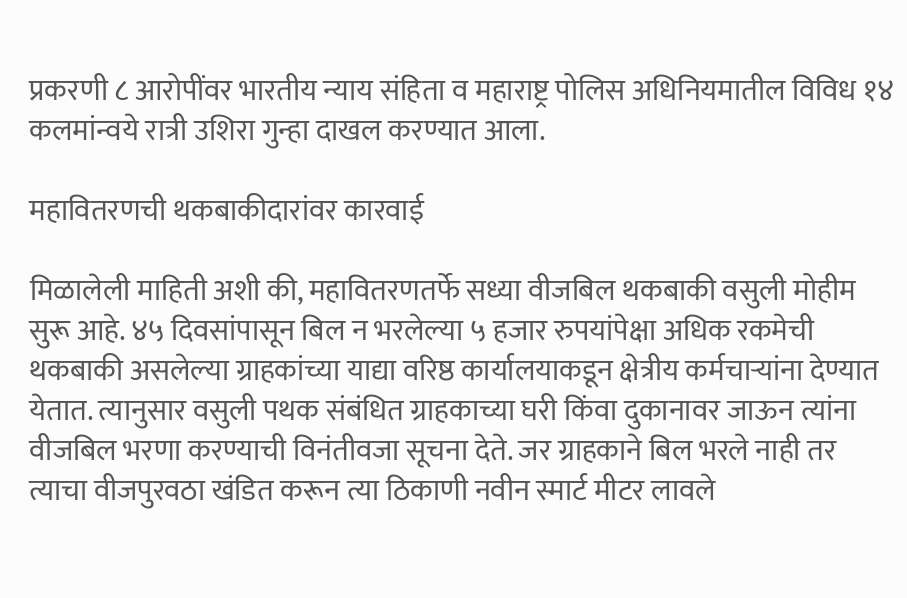प्रकरणी ८ आरोपींवर भारतीय न्याय संहिता व महाराष्ट्र पोलिस अधिनियमातील विविध १४ कलमांन्वये रात्री उश‍िरा गुन्हा दाखल करण्यात आला.

महावितरणची थकबाकीदारांवर कारवाई

मिळालेली माहिती अशी की, महावितरणतर्फे सध्या वीजबिल थकबाकी वसुली मोहीम सुरू आहे. ४५ दिवसांपासून बिल न भरलेल्या ५ हजार रुपयांपेक्षा अधिक रकमेची थकबाकी असले‌ल्या ग्राहकांच्या याद्या वरिष्ठ कार्यालयाकडून क्षेत्रीय कर्मचाऱ्यांना देण्यात येतात. त्यानुसार वसुली पथक संबंधित ग्राहकाच्या घरी किंवा दुकानावर जाऊन त्यांना वीजबिल भरणा करण्याची विनंतीवजा सूचना देते. जर ग्राहकाने बिल भरले नाही तर त्याचा वीजपुरवठा खंडित करून त्या ठिकाणी नवीन स्मार्ट मीटर लावले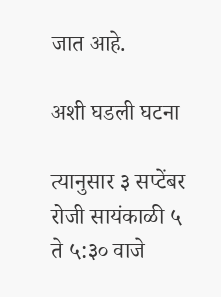जात आहे.

अशी घडली घटना

त्यानुसार ३ सप्टेंबर रोजी सायंकाळी ५ ते ५:३० वाजे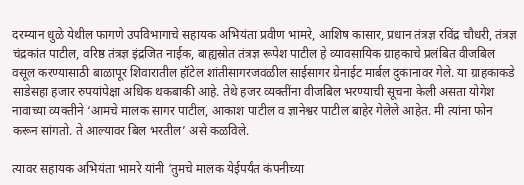दरम्यान धुळे येथील फागणे उपविभागाचे सहायक अभियंता प्रवीण भामरे, आशिष कासार, प्रधान तंत्रज्ञ रविंद्र चौधरी, तंत्रज्ञ चंद्रकांत पाटील, वरिष्ठ तंत्रज्ञ इंद्रजित नाईक, बाह्यस्रोत तंत्रज्ञ रूपेश पाटील हे व्यावसायिक ग्राहकाचे प्रलंबित वीजबिल वसूल करण्यासाठी बाळापूर शिवारातील हॉटेल शांतीसागरजवळील साईसागर ग्रेनाईट मार्बल दुकानावर गेले. या ग्राहकाकडे साडेसहा हजार रुपयांपेक्षा अधिक थकबाकी आहे. तेथे हजर व्यक्तींना वीजबिल भरण्याची सूचना केली असता योगेश नावाच्या व्यक्तीने ‘आमचे मालक सागर पाटील, आकाश पाटील व ज्ञानेश्वर पाटील बाहेर गेलेले आहेत. मी त्यांना फोन करून सांगतो. ते आल्यावर बिल भरतील’ असे कळविले.

त्यावर सहायक अभियंता भामरे यांनी ‘तुमचे मालक येईपर्यंत कंपनीच्या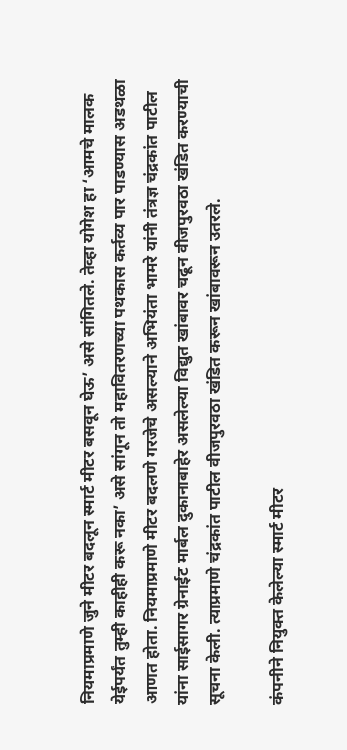नियमाप्रमाणे जुने मीटर बदलून स्मार्ट मीटर बसवून घेऊ’ असे सांगितले. तेव्हा योगेश हा ‘आमचे मालक येईपर्यंत तुम्ही काहीही करू नका’ असे सांगून तो महावितरणच्या पथकास कर्तव्य पार पाडण्यास अडथळा आणत होता. नियमाप्रमाणे मीटर बदलणे गरजेचे असल्याने अभियंता भामरे यांनी तंत्रज्ञ चंद्रकांत पाटील यांना साईसागर ग्रेनाईट मार्बल दुकानाबाहेर असलेल्या विद्युत खांबावर चढून वीजपुरवठा खंडित करण्याची सूचना केली. त्याप्रमाणे चंद्रकांत पाटील वीजपुरवठा खंडित करून खांबावरून उतरले.

कंपनीने नियुक्त केलेल्या स्मार्ट मीटर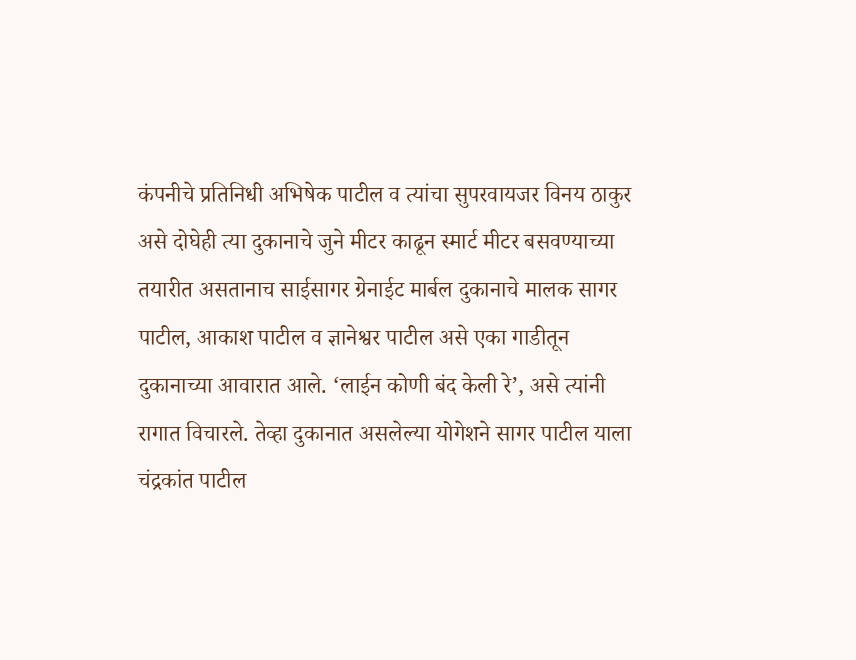कंपनीचे प्रतिनिधी अभिषेक पाटील व त्यांचा सुपरवायजर विनय ठाकुर असे दोघेही त्या दुकानाचे जुने मीटर काढून स्मार्ट मीटर बसवण्याच्या तयारीत असतानाच साईसागर ग्रेनाईट मार्बल दुकानाचे मालक सागर पाटील, आकाश पाटील व ज्ञानेश्वर पाटील असे एका गाडीतून दुकानाच्या आवारात आले. ‘लाईन कोणी बंद केली रे’, असे त्यांनी रागात विचारले. तेव्हा दुकानात असलेल्या योगेशने सागर पाटील याला चंद्रकांत पाटील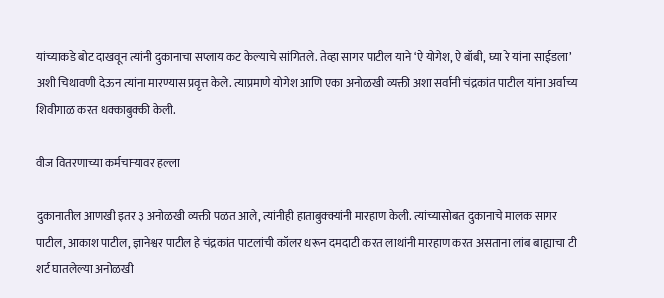यांच्याकडे बोट दाखवून त्यांनी दुकानाचा सप्लाय कट केल्याचे सांगितले. तेव्हा सागर पाटील याने ‘ऐ योगेश, ऐ बॉबी, घ्या रे यांना साईडला’ अशी चिथावणी देऊन त्यांना मारण्यास प्रवृत्त केले. त्याप्रमाणे योगेश आणि एका अनोळखी व्यक्ती अशा सर्वानी चंद्रकांत पाटील यांना अर्वाच्य शिवीगाळ करत धक्काबुक्की केली.

वीज वितरणाच्या कर्मचाऱ्यावर हल्ला

दुकानातील आणखी इतर ३ अनोळखी व्यक्ती पळत आले, त्यांनीही हाताबुक्क्यांनी मारहाण केली. त्यांच्यासोबत दुकानाचे मालक सागर पाटील, आकाश पाटील, ज्ञानेश्वर पाटील हे चंद्रकांत पाटलांची कॉलर धरून दमदाटी करत लाथांनी मारहाण करत असताना लांब बाह्याचा टी शर्ट घातलेल्या अनोळखी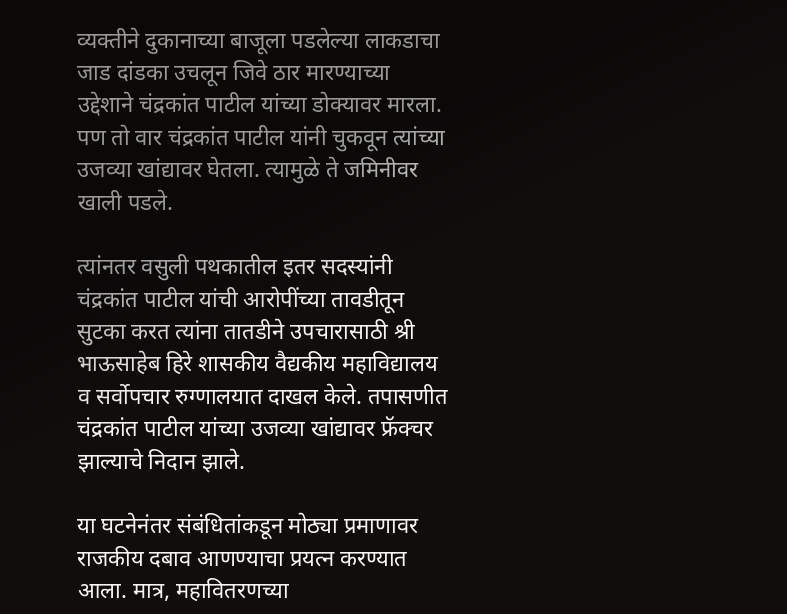व्यक्तीने दुकानाच्या बाजूला पडलेल्या लाकडाचा जाड दांडका उचलून जिवे ठार मारण्याच्या उद्देशाने चंद्रकांत पाटील यांच्या डोक्यावर मारला. पण तो वार चंद्रकांत पाटील यांनी चुकवून त्यांच्या उजव्या खांद्यावर घेतला. त्यामुळे ते जमिनीवर खाली पडले.

त्यांनतर वसुली पथकातील इतर सदस्यांनी चंद्रकांत पाटील यांची आरोपींच्या तावडीतून सुटका करत त्यांना तातडीने उपचारासाठी श्री भाऊसाहेब हिरे शासकीय वैद्यकीय महाविद्यालय व सर्वोपचार रुग्णालयात दाखल केले. तपासणीत चंद्रकांत पाटील यांच्या उजव्या खांद्यावर फ्रॅक्चर झाल्याचे निदान झाले.

या घटनेनंतर संबंधितांकडून मोठ्या प्रमाणावर राजकीय दबाव आणण्याचा प्रयत्न करण्यात आला. मात्र, महावितरणच्या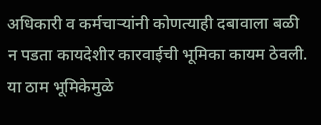अधिकारी व कर्मचाऱ्यांनी कोणत्याही दबावाला बळी न पडता कायदेशीर कारवाईची भूमिका कायम ठेवली. या ठाम भूमिकेमुळे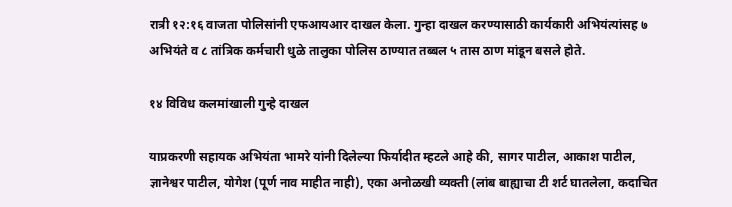रात्री १२:१६ वाजता पोलिसांनी एफआयआर दाखल केला. गुन्हा दाखल करण्यासाठी कार्यकारी अभियंत्यांसह ७ अभियंते व ८ तांत्रिक कर्मचारी धुळे तालुका पोलिस ठाण्यात तब्बल ५ तास ठाण मांडून बसले होते.

१४ विविध कलमांखाली गुन्हे दाखल

याप्रकरणी सहायक अभियंता भामरे यांनी दिलेल्या फिर्यादीत म्हटले आहे की, सागर पाटील, आकाश पाटील, ज्ञानेश्वर पाटील, योगेश (पूर्ण नाव माहीत नाही), एका अनोळखी व्यक्ती (लांब बाह्याचा टी शर्ट घातलेला, कदाचित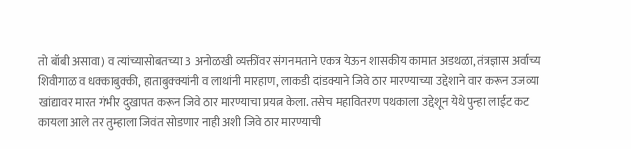तो बॉबी असावा) व त्यांच्यासोबतच्या 3 अनोळखी व्यक्तींवर संगनमताने एकत्र येऊन शासकीय कामात अडथळा, तंत्रज्ञास अर्वाच्य शिवीगाळ व धक्काबुक्की, हाताबुक्क्यांनी व लाथांनी मारहाण, लाकडी दांडक्याने जिवे ठार मारण्याच्या उद्देशाने वार करून उजव्या खांद्यावर मारत गंभीर दुखापत करून जिवे ठार मारण्याचा प्रयत्न केला. तसेच महावितरण पथकाला उद्देशून येथे पुन्हा लाईट कट कायला आले तर तुम्हाला जिवंत सोडणार नाही अशी जिवे ठार मारण्याची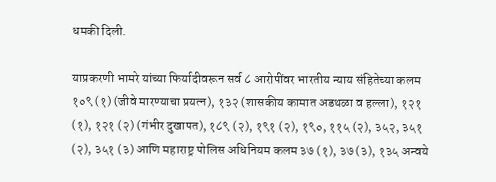धमकी दिली.

याप्रकरणी भामरे यांच्या फिर्यादीवरून सर्व ८ आरोपींवर भारतीय न्याय संहितेच्या कलम १०९ (१) (जीवे मारण्याचा प्रयत्न), १३२ (शासकीय कामात अडथळा व हल्ला), १२१ (१), १२१ (२) (गंभीर दुखापत), १८९ (२), १९१ (२), १९०, ११५ (२), ३५२, ३५१ (२), ३५१ (३) आणि महाराष्ट्र पोलिस अधिनियम कलम ३७ (१), ३७ (३), १३५ अन्वये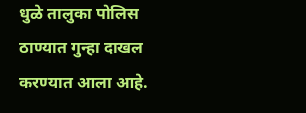धुळे तालुका पोलिस ठाण्यात गुन्हा दाखल करण्यात आला आहे.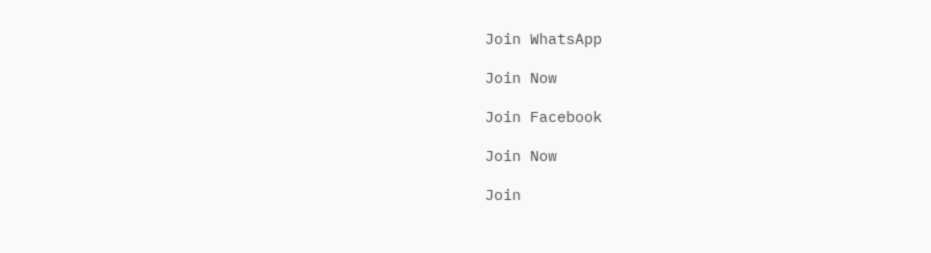Join WhatsApp

Join Now

Join Facebook

Join Now

Join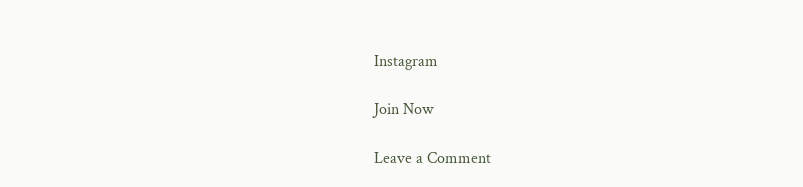Instagram

Join Now

Leave a Comment